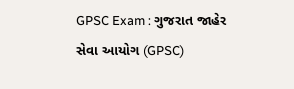GPSC Exam : ગુજરાત જાહેર સેવા આયોગ (GPSC)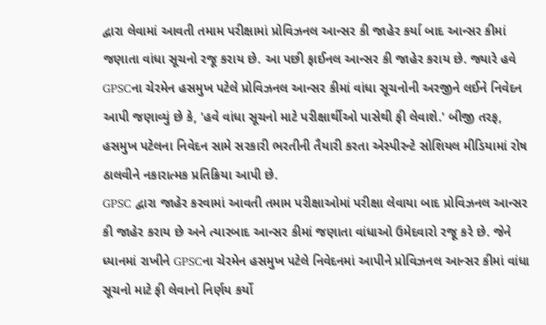દ્વારા લેવામાં આવતી તમામ પરીક્ષામાં પ્રોવિઝનલ આન્સર કી જાહેર કર્યા બાદ આન્સર કીમાં જણાતા વાંધા સૂચનો રજૂ કરાય છે. આ પછી ફાઈનલ આન્સર કી જાહેર કરાય છે. જ્યારે હવે GPSCના ચેરમેન હસમુખ પટેલે પ્રોવિઝનલ આન્સર કીમાં વાંધા સૂચનોની અરજીને લઈને નિવેદન આપી જણાવ્યું છે કે, 'હવે વાંધા સૂચનો માટે પરીક્ષાર્થીઓ પાસેથી ફી લેવાશે.' બીજી તરફ, હસમુખ પટેલના નિવેદન સામે સરકારી ભરતીની તૈયારી કરતા એસ્પીરન્ટે સોશિયલ મીડિયામાં રોષ ઠાલવીને નકારાત્મક પ્રતિક્રિયા આપી છે.
GPSC દ્વારા જાહેર કરવામાં આવતી તમામ પરીક્ષાઓમાં પરીક્ષા લેવાયા બાદ પ્રોવિઝનલ આન્સર કી જાહેર કરાય છે અને ત્યારબાદ આન્સર કીમાં જણાતા વાંધાઓ ઉમેદવારો રજૂ કરે છે. જેને ધ્યાનમાં રાખીને GPSCના ચેરમેન હસમુખ પટેલે નિવેદનમાં આપીને પ્રોવિઝનલ આન્સર કીમાં વાંધા સૂચનો માટે ફી લેવાનો નિર્ણય કર્યો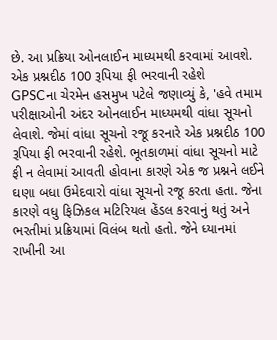છે. આ પ્રક્રિયા ઓનલાઈન માધ્યમથી કરવામાં આવશે.
એક પ્રશ્નદીઠ 100 રૂપિયા ફી ભરવાની રહેશે
GPSCના ચેરમેન હસમુખ પટેલે જણાવ્યું કે, 'હવે તમામ પરીક્ષાઓની અંદર ઓનલાઈન માધ્યમથી વાંધા સૂચનો લેવાશે. જેમાં વાંધા સૂચનો રજૂ કરનારે એક પ્રશ્નદીઠ 100 રૂપિયા ફી ભરવાની રહેશે. ભૂતકાળમાં વાંધા સૂચનો માટે ફી ન લેવામાં આવતી હોવાના કારણે એક જ પ્રશ્નને લઈને ઘણા બધા ઉમેદવારો વાંધા સૂચનો રજૂ કરતા હતા. જેના કારણે વધુ ફિઝિકલ મટિરિયલ હેંડલ કરવાનું થતું અને ભરતીમાં પ્રક્રિયામાં વિલંબ થતો હતો. જેને ધ્યાનમાં રાખીની આ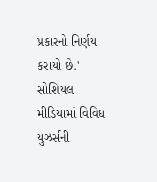પ્રકારનો નિર્ણય કરાયો છે.'
સોશિયલ મીડિયામાં વિવિધ યુઝર્સની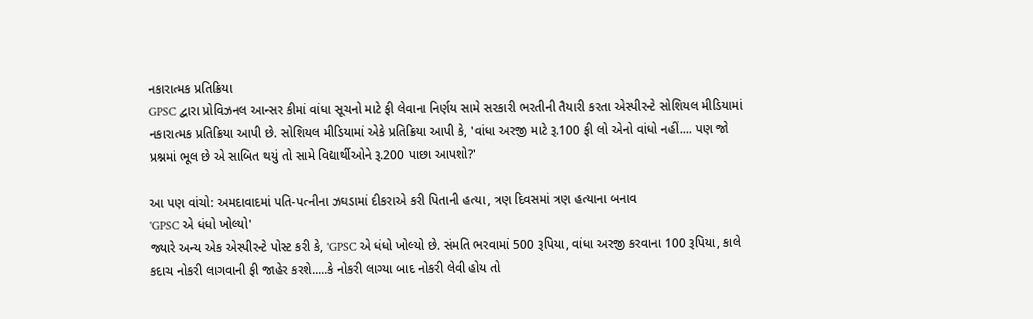નકારાત્મક પ્રતિક્રિયા
GPSC દ્વારા પ્રોવિઝનલ આન્સર કીમાં વાંધા સૂચનો માટે ફી લેવાના નિર્ણય સામે સરકારી ભરતીની તૈયારી કરતા એસ્પીરન્ટે સોશિયલ મીડિયામાં નકારાત્મક પ્રતિક્રિયા આપી છે. સોશિયલ મીડિયામાં એકે પ્રતિક્રિયા આપી કે, 'વાંધા અરજી માટે રૂ.100 ફી લો એનો વાંધો નહીં.... પણ જો પ્રશ્નમાં ભૂલ છે એ સાબિત થયું તો સામે વિદ્યાર્થીઓને રૂ.200 પાછા આપશો?'

આ પણ વાંચો: અમદાવાદમાં પતિ-પત્નીના ઝઘડામાં દીકરાએ કરી પિતાની હત્યા, ત્રણ દિવસમાં ત્રણ હત્યાના બનાવ
'GPSC એ ધંધો ખોલ્યો'
જ્યારે અન્ય એક એસ્પીરન્ટે પોસ્ટ કરી કે, 'GPSC એ ધંધો ખોલ્યો છે. સંમતિ ભરવામાં 500 રૂપિયા, વાંધા અરજી કરવાના 100 રૂપિયા, કાલે કદાચ નોકરી લાગવાની ફી જાહેર કરશે.....કે નોકરી લાગ્યા બાદ નોકરી લેવી હોય તો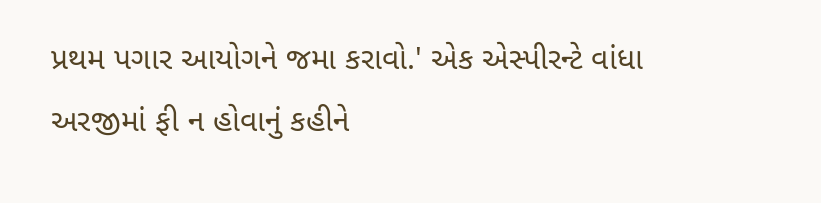પ્રથમ પગાર આયોગને જમા કરાવો.' એક એસ્પીરન્ટે વાંધા અરજીમાં ફી ન હોવાનું કહીને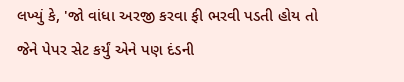લખ્યું કે, 'જો વાંધા અરજી કરવા ફી ભરવી પડતી હોય તો જેને પેપર સેટ કર્યું એને પણ દંડની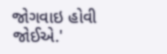જોગવાઇ હોવી જોઈએ.'